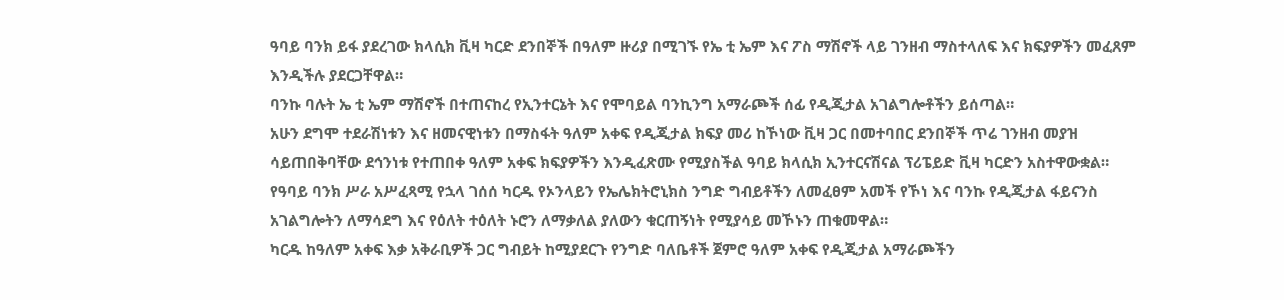ዓባይ ባንክ ይፋ ያደረገው ክላሲክ ቪዛ ካርድ ደንበኞች በዓለም ዙሪያ በሚገኙ የኤ ቲ ኤም እና ፖስ ማሽኖች ላይ ገንዘብ ማስተላለፍ እና ክፍያዎችን መፈጸም እንዲችሉ ያደርጋቸዋል።
ባንኩ ባሉት ኤ ቲ ኤም ማሽኖች በተጠናከረ የኢንተርኔት እና የሞባይል ባንኪንግ አማራጮች ሰፊ የዲጂታል አገልግሎቶችን ይሰጣል።
አሁን ደግሞ ተደራሽነቱን እና ዘመናዊነቱን በማስፋት ዓለም አቀፍ የዲጂታል ክፍያ መሪ ከኾነው ቪዛ ጋር በመተባበር ደንበኞች ጥሬ ገንዘብ መያዝ ሳይጠበቅባቸው ደኅንነቱ የተጠበቀ ዓለም አቀፍ ክፍያዎችን እንዲፈጽሙ የሚያስችል ዓባይ ክላሲክ ኢንተርናሽናል ፕሪፔይድ ቪዛ ካርድን አስተዋውቋል።
የዓባይ ባንክ ሥራ አሥፈጻሚ የኋላ ገሰሰ ካርዱ የኦንላይን የኤሌክትሮኒክስ ንግድ ግብይቶችን ለመፈፀም አመች የኾነ እና ባንኩ የዲጂታል ፋይናንስ አገልግሎትን ለማሳደግ እና የዕለት ተዕለት ኑሮን ለማቃለል ያለውን ቁርጠኝነት የሚያሳይ መኾኑን ጠቁመዋል።
ካርዱ ከዓለም አቀፍ እቃ አቅራቢዎች ጋር ግብይት ከሚያደርጉ የንግድ ባለቤቶች ጀምሮ ዓለም አቀፍ የዲጂታል አማራጮችን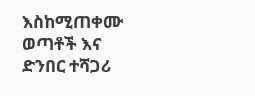እስከሚጠቀሙ ወጣቶች እና ድንበር ተሻጋሪ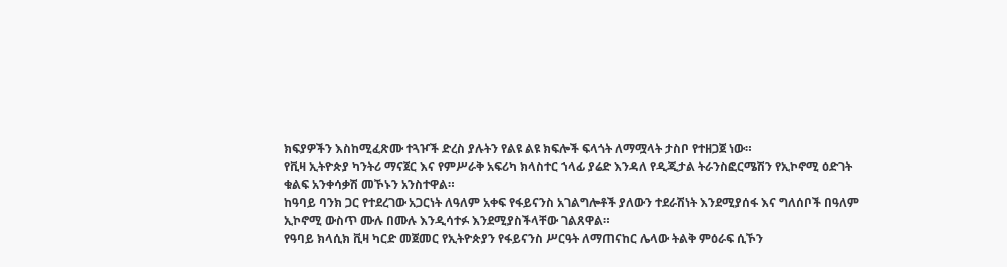ክፍያዎችን እስከሚፈጽሙ ተጓዦች ድረስ ያሉትን የልዩ ልዩ ክፍሎች ፍላጎት ለማሟላት ታስቦ የተዘጋጀ ነው።
የቪዛ ኢትዮጵያ ካንትሪ ማናጀር እና የምሥራቅ አፍሪካ ክላስተር ኀላፊ ያሬድ እንዳለ የዲጂታል ትራንስፎርሜሽን የኢኮኖሚ ዕድገት ቁልፍ አንቀሳቃሽ መኾኑን አንስተዋል።
ከዓባይ ባንክ ጋር የተደረገው አጋርነት ለዓለም አቀፍ የፋይናንስ አገልግሎቶች ያለውን ተደራሽነት እንደሚያሰፋ እና ግለሰቦች በዓለም ኢኮኖሚ ውስጥ ሙሉ በሙሉ እንዲሳተፉ እንደሚያስችላቸው ገልጸዋል።
የዓባይ ክላሲክ ቪዛ ካርድ መጀመር የኢትዮጵያን የፋይናንስ ሥርዓት ለማጠናከር ሌላው ትልቅ ምዕራፍ ሲኾን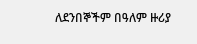ለደንበኞችም በዓለም ዙሪያ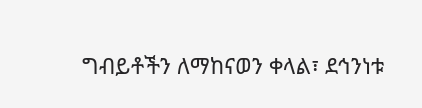ግብይቶችን ለማከናወን ቀላል፣ ደኅንነቱ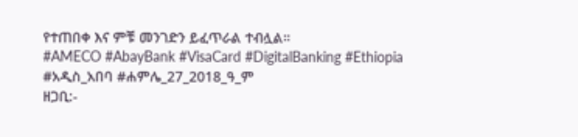የተጠበቀ እና ምቹ መንገድን ይፈጥራል ተብሏል።
#AMECO #AbayBank #VisaCard #DigitalBanking #Ethiopia
#አዲስ_አበባ #ሐምሌ_27_2018_ዓ_ም
ዘጋቢ:-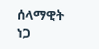ሰላማዊት ነጋ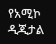የአሚኮ ዲጂታል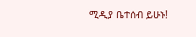ሚዲያ ቤተሰብ ይሁኑ!